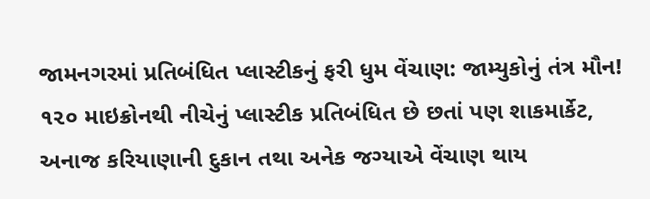જામનગરમાં પ્રતિબંધિત પ્લાસ્ટીકનું ફરી ધુમ વેંચાણ: જામ્યુકોનું તંત્ર મૌન!
૧૨૦ માઇક્રોનથી નીચેનું પ્લાસ્ટીક પ્રતિબંધિત છે છતાં પણ શાકમાર્કેટ, અનાજ કરિયાણાની દુકાન તથા અનેક જગ્યાએ વેંચાણ થાય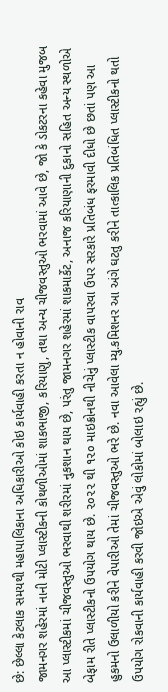છે: છેલ્લા કેટલાક સમયથી મહાપાલિકાના અધિકારીઓ કોઇ કાર્યવાહી કરતા ન હોવાની રાવ
જામનગર શહેરમાં નાની મોટી પ્લાસ્ટીકની કોથળીઓમાં શાકભાજી, કરિયાણુ, તથા અન્ય ચીજવસ્તુઓ ભરવામાં આવે છે, જો કે ડોકટરના કહેવા મુજબ આ પ્લાસ્ટીકમાં ચીજવસ્તુઓ ભરવાથી શરીરમાં નુકશાન થાય છે, પરંતુ જામનગર શહેરમાં શાકમાર્કેટ, અનાજ કરિયાણાની દુકાનો સહિત અન્ય સ્થળોએ બેફામ રીતે પ્લાસ્ટીકનો ઉપયોગ થાય છે. ૨૦૨૨ થી ૧૨૦ માઇક્રોનથી નીચેનું પ્લાસ્ટીક વાપરવા ઉપર સરકારે પ્રતિબંધ ફરમાવી દીધો છે છતાં પણ આ હુકમનો ઉલાળીયો કરીને વેપારીઓ તેમાં ચીજવસ્તુઓ ભરે છે. નવા આવેલા મ્યુ.કમિશનર આ અંગે ઘટતુ કરીને તાત્કાલિક પ્રતિબંધિત પ્લાસ્ટીકનો થતો ઉપયોગ રોકવાની કાર્યવાહી કરવી જોઇએ એવું લોકોમાં બોલાઇ રહ્યું છે.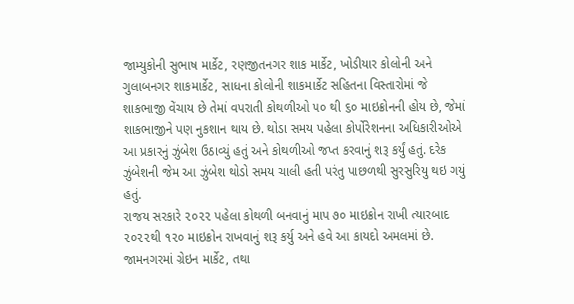જામ્યુકોની સુભાષ માર્કેટ, રણજીતનગર શાક માર્કેટ, ખોડીયાર કોલોની અને ગુલાબનગર શાકમાર્કેટ, સાધના કોલોની શાકમાર્કેટ સહિતના વિસ્તારોમાં જે શાકભાજી વેંચાય છે તેમાં વપરાતી કોથળીઓ ૫૦ થી ૬૦ માઇક્રોનની હોય છે, જેમાં શાકભાજીને પણ નુકશાન થાય છે. થોડા સમય પહેલા કોર્પોરેશનના અધિકારીઓએ આ પ્રકારનું ઝુંબેશ ઉઠાવ્યું હતું અને કોથળીઓ જપ્ત કરવાનું શરૂ કર્યું હતું. દરેક ઝુંબેશની જેમ આ ઝુંબેશ થોડો સમય ચાલી હતી પરંતુ પાછળથી સુરસુરિયુ થઇ ગયું હતું.
રાજય સરકારે ૨૦૨૨ પહેલા કોથળી બનવાનું માપ ૭૦ માઇક્રોન રાખી ત્યારબાદ ૨૦૨૨થી ૧૨૦ માઇક્રોન રાખવાનું શરૂ કર્યુ અને હવે આ કાયદો અમલમાં છે. જામનગરમાં ગ્રેઇન માર્કેટ, તથા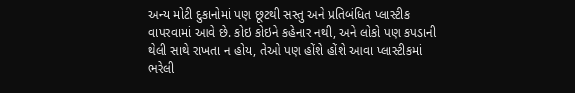અન્ય મોટી દુકાનોમાં પણ છૂટથી સસ્તુ અને પ્રતિબંધિત પ્લાસ્ટીક વાપરવામાં આવે છે. કોઇ કોઇને કહેનાર નથી, અને લોકો પણ કપડાની થેલી સાથે રાખતા ન હોય, તેઓ પણ હોંશે હોંશે આવા પ્લાસ્ટીકમાં ભરેલી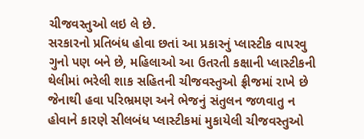ચીજવસ્તુઓ લઇ લે છે.
સરકારનો પ્રતિબંધ હોવા છતાં આ પ્રકારનું પ્લાસ્ટીક વાપરવુ ગુનો પણ બને છે, મહિલાઓ આ ઉતરતી કક્ષાની પ્લાસ્ટીકની થેલીમાં ભરેલી શાક સહિતની ચીજવસ્તુઓ ફ્રીજમાં રાખે છે જેનાથી હવા પરિભ્રમણ અને ભેજનું સંતુલન જળવાતુ ન હોવાને કારણે સીલબંધ પ્લાસ્ટીકમાં મુકાયેલી ચીજવસ્તુઓ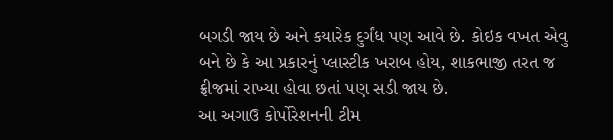બગડી જાય છે અને કયારેક દુર્ગંધ પણ આવે છે. કોઇક વખત એવુ બને છે કે આ પ્રકારનું પ્લાસ્ટીક ખરાબ હોય, શાકભાજી તરત જ ફ્રીજમાં રાખ્યા હોવા છતાં પણ સડી જાય છે.
આ અગાઉ કોર્પોરેશનની ટીમ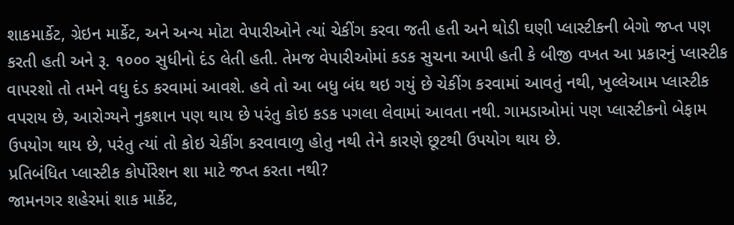શાકમાર્કેટ, ગ્રેઇન માર્કેટ, અને અન્ય મોટા વેપારીઓને ત્યાં ચેકીંગ કરવા જતી હતી અને થોડી ઘણી પ્લાસ્ટીકની બેગો જપ્ત પણ કરતી હતી અને રૂ. ૧૦૦૦ સુધીનો દંડ લેતી હતી. તેમજ વેપારીઓમાં કડક સુચના આપી હતી કે બીજી વખત આ પ્રકારનું પ્લાસ્ટીક વાપરશો તો તમને વધુ દંડ કરવામાં આવશે. હવે તો આ બધુ બંધ થઇ ગયું છે ચેકીંગ કરવામાં આવતું નથી, ખુલ્લેઆમ પ્લાસ્ટીક વપરાય છે, આરોગ્યને નુકશાન પણ થાય છે પરંતુ કોઇ કડક પગલા લેવામાં આવતા નથી. ગામડાઓમાં પણ પ્લાસ્ટીકનો બેફામ ઉપયોગ થાય છે, પરંતુ ત્યાં તો કોઇ ચેકીંગ કરવાવાળુ હોતુ નથી તેને કારણે છૂટથી ઉપયોગ થાય છે.
પ્રતિબંધિત પ્લાસ્ટીક કોર્પોરેશન શા માટે જપ્ત કરતા નથી?
જામનગર શહેરમાં શાક માર્કેટ,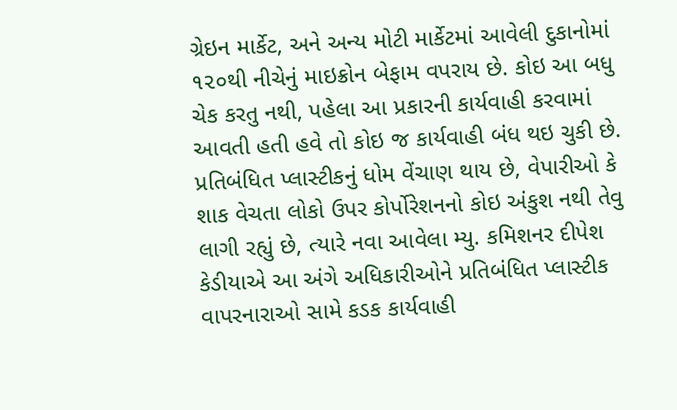ગ્રેઇન માર્કેટ, અને અન્ય મોટી માર્કેટમાં આવેલી દુકાનોમાં ૧૨૦થી નીચેનું માઇક્રોન બેફામ વપરાય છે. કોઇ આ બધુ ચેક કરતુ નથી, પહેલા આ પ્રકારની કાર્યવાહી કરવામાં આવતી હતી હવે તો કોઇ જ કાર્યવાહી બંધ થઇ ચુકી છે. પ્રતિબંધિત પ્લાસ્ટીકનું ધોમ વેંચાણ થાય છે, વેપારીઓ કે શાક વેચતા લોકો ઉપર કોર્પોરેશનનો કોઇ અંકુશ નથી તેવુ લાગી રહ્યું છે, ત્યારે નવા આવેલા મ્યુ. કમિશનર દીપેશ કેડીયાએ આ અંગે અધિકારીઓને પ્રતિબંધિત પ્લાસ્ટીક વાપરનારાઓ સામે કડક કાર્યવાહી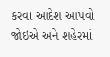કરવા આદેશ આપવો જોઇએ અને શહેરમાં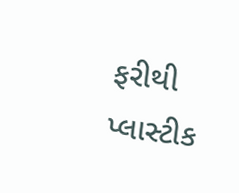ફરીથી પ્લાસ્ટીક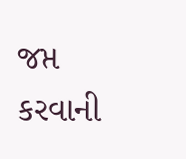જપ્ત કરવાની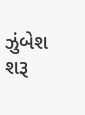ઝુંબેશ શરૂ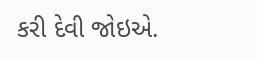કરી દેવી જોઇએ.